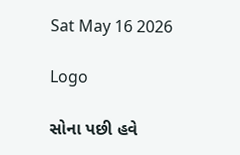Sat May 16 2026

Logo

સોના પછી હવે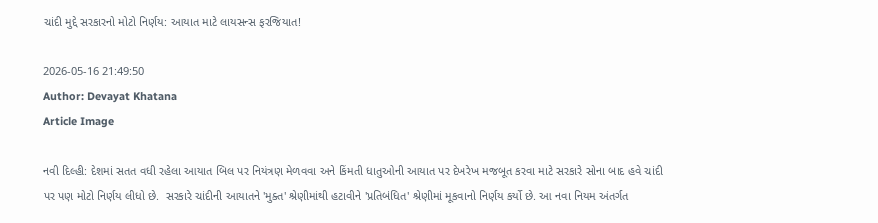ચાંદી મુદ્દે સરકારનો મોટો નિર્ણય: આયાત માટે લાયસન્સ ફરજિયાત!

2026-05-16 21:49:50
Author: Devayat Khatana
Article Image

નવી દિલ્હી: દેશમાં સતત વધી રહેલા આયાત બિલ પર નિયંત્રણ મેળવવા અને કિંમતી ધાતુઓની આયાત પર દેખરેખ મજબૂત કરવા માટે સરકારે સોના બાદ હવે ચાંદી પર પણ મોટો નિર્ણય લીધો છે.  સરકારે ચાંદીની આયાતને 'મુક્ત' શ્રેણીમાંથી હટાવીને 'પ્રતિબંધિત' શ્રેણીમાં મૂકવાનો નિર્ણય કર્યો છે. આ નવા નિયમ અંતર્ગત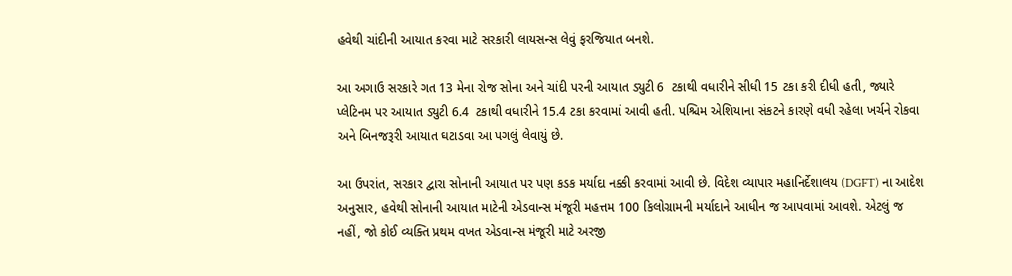હવેથી ચાંદીની આયાત કરવા માટે સરકારી લાયસન્સ લેવું ફરજિયાત બનશે.

આ અગાઉ સરકારે ગત 13 મેના રોજ સોના અને ચાંદી પરની આયાત ડ્યુટી 6  ટકાથી વધારીને સીધી 15 ટકા કરી દીધી હતી, જ્યારે પ્લેટિનમ પર આયાત ડ્યુટી 6.4  ટકાથી વધારીને 15.4 ટકા કરવામાં આવી હતી. પશ્ચિમ એશિયાના સંકટને કારણે વધી રહેલા ખર્ચને રોકવા અને બિનજરૂરી આયાત ઘટાડવા આ પગલું લેવાયું છે.

આ ઉપરાંત, સરકાર દ્વારા સોનાની આયાત પર પણ કડક મર્યાદા નક્કી કરવામાં આવી છે. વિદેશ વ્યાપાર મહાનિર્દેશાલય (DGFT) ના આદેશ અનુસાર, હવેથી સોનાની આયાત માટેની એડવાન્સ મંજૂરી મહત્તમ 100 કિલોગ્રામની મર્યાદાને આધીન જ આપવામાં આવશે. એટલું જ નહીં, જો કોઈ વ્યક્તિ પ્રથમ વખત એડવાન્સ મંજૂરી માટે અરજી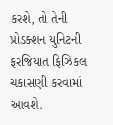કરશે, તો તેની પ્રોડક્શન યુનિટની ફરજિયાત ફિઝિકલ ચકાસણી કરવામાં આવશે.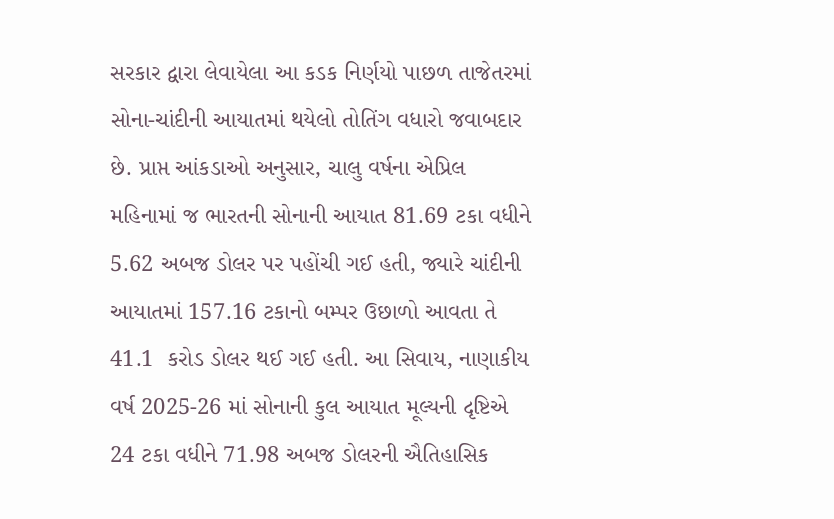સરકાર દ્વારા લેવાયેલા આ કડક નિર્ણયો પાછળ તાજેતરમાં સોના-ચાંદીની આયાતમાં થયેલો તોતિંગ વધારો જવાબદાર છે. પ્રાપ્ત આંકડાઓ અનુસાર, ચાલુ વર્ષના એપ્રિલ મહિનામાં જ ભારતની સોનાની આયાત 81.69 ટકા વધીને 5.62 અબજ ડોલર પર પહોંચી ગઈ હતી, જ્યારે ચાંદીની આયાતમાં 157.16 ટકાનો બમ્પર ઉછાળો આવતા તે 41.1  કરોડ ડોલર થઈ ગઈ હતી. આ સિવાય, નાણાકીય વર્ષ 2025-26 માં સોનાની કુલ આયાત મૂલ્યની દૃષ્ટિએ 24 ટકા વધીને 71.98 અબજ ડોલરની ઐતિહાસિક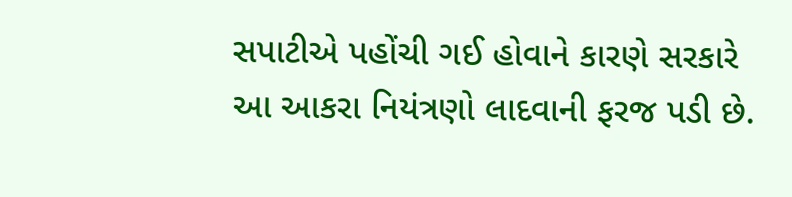સપાટીએ પહોંચી ગઈ હોવાને કારણે સરકારે આ આકરા નિયંત્રણો લાદવાની ફરજ પડી છે.